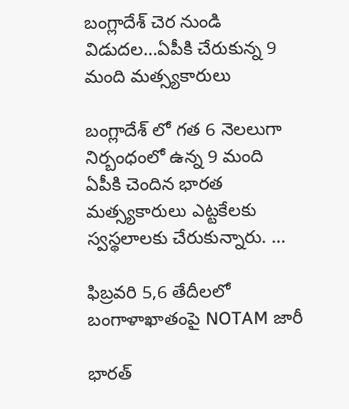బంగ్లాదేశ్ చెర నుండి విడుదల…ఏపీకి చేరుకున్న 9 మంది మత్స్యకారులు

బంగ్లాదేశ్ లో గత 6 నెలలుగా నిర్బంధంలో ఉన్న 9 మంది ఏపీకి చెందిన భారత మత్స్యకారులు ఎట్టకేలకు స్వస్థలాలకు చేరుకున్నారు. …

ఫిబ్రవరి 5,6 తేదీలలో బంగాళాఖాతంపై NOTAM జారీ

భారత్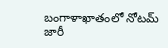బంగాళాఖాతంలో నోటమ్ జారీ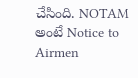చేసింది. NOTAM అంటే Notice to Airmen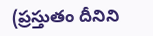(ప్రస్తుతం దీనిని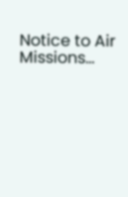Notice to Air Missions…